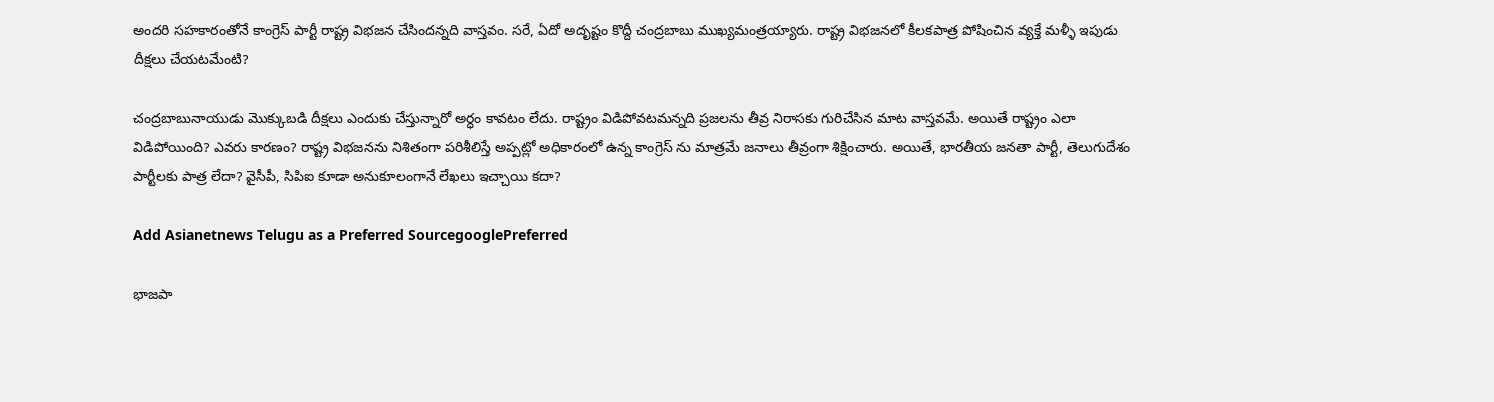అందరి సహకారంతోనే కాంగ్రెస్ పార్టీ రాష్ట్ర విభజన చేసిందన్నది వాస్తవం. సరే, ఏదో అదృష్టం కొద్దీ చంద్రబాబు ముఖ్యమంత్రయ్యారు. రాష్ట్ర విభజనలో కీలకపాత్ర పోషించిన వ్యక్తే మళ్ళీ ఇపుడు దీక్షలు చేయటమేంటి?

చంద్రబాబునాయుడు మొక్కుబడి దీక్షలు ఎందుకు చేస్తున్నారో అర్ధం కావటం లేదు. రాష్ట్రం విడిపోవటమన్నది ప్రజలను తీవ్ర నిరాసకు గురిచేసిన మాట వాస్తవమే. అయితే రాష్ట్రం ఎలా విడిపోయింది? ఎవరు కారణం? రాష్ట్ర విభజనను నిశితంగా పరిశీలిస్తే అప్పట్లో అధికారంలో ఉన్న కాంగ్రెస్ ను మాత్రమే జనాలు తీవ్రంగా శిక్షించారు. అయితే, భారతీయ జనతా పార్టీ, తెలుగుదేశం పార్టీలకు పాత్ర లేదా? వైసీపీ, సిపిఐ కూడా అనుకూలంగానే లేఖలు ఇచ్చాయి కదా?

Add Asianetnews Telugu as a Preferred SourcegooglePreferred

భాజపా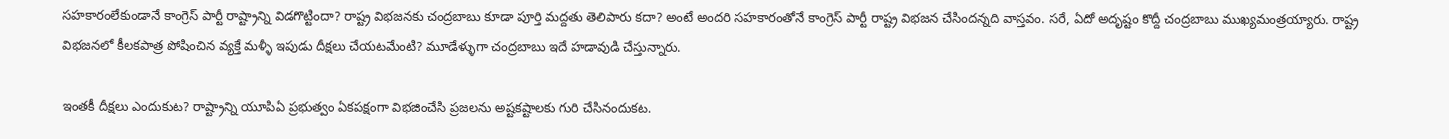సహకారంలేకుండానే కాంగ్రెస్ పార్టీ రాష్ట్రాన్ని విడగొట్టిందా? రాష్ట్ర విభజనకు చంద్రబాబు కూడా పూర్తి మద్దతు తెలిపారు కదా? అంటే అందరి సహకారంతోనే కాంగ్రెస్ పార్టీ రాష్ట్ర విభజన చేసిందన్నది వాస్తవం. సరే, ఏదో అదృష్టం కొద్దీ చంద్రబాబు ముఖ్యమంత్రయ్యారు. రాష్ట్ర విభజనలో కీలకపాత్ర పోషించిన వ్యక్తే మళ్ళీ ఇపుడు దీక్షలు చేయటమేంటి? మూడేళ్ళుగా చంద్రబాబు ఇదే హడావుడి చేస్తున్నారు.

ఇంతకీ దీక్షలు ఎందుకుట? రాష్ట్రాన్ని యూపిఏ ప్రభుత్వం ఏకపక్షంగా విభజించేసి ప్రజలను అష్టకష్టాలకు గురి చేసినందుకట.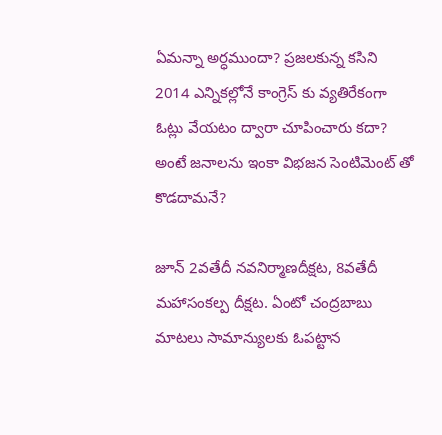ఏమన్నా అర్ధముందా? ప్రజలకున్న కసిని 2014 ఎన్నికల్లోనే కాంగ్రెస్ కు వ్యతిరేకంగా ఓట్లు వేయటం ద్వారా చూపించారు కదా? అంటే జనాలను ఇంకా విభజన సెంటిమెంట్ తో కొడదామనే?

జూన్ 2వతేదీ నవనిర్మాణదీక్షట, 8వతేదీ మహాసంకల్ప దీక్షట. ఏంటో చంద్రబాబు మాటలు సామాన్యులకు ఓపట్టాన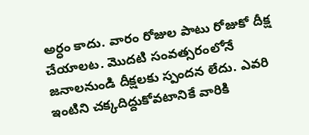అర్ధం కాదు. వారం రోజుల పాటు రోజుకో దీక్ష చేయాలట. మొదటి సంవత్సరంలోనే జనాలనుండి దీక్షలకు స్పందన లేదు. ఎవరి ఇంటిని చక్కదిద్దుకోవటానికే వారికి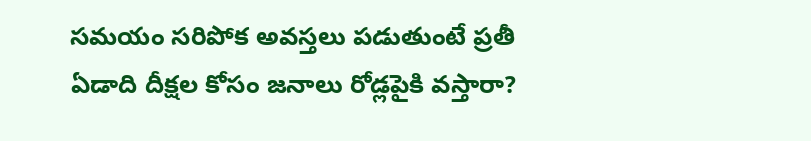సమయం సరిపోక అవస్తలు పడుతుంటే ప్రతీ ఏడాది దీక్షల కోసం జనాలు రోడ్లపైకి వస్తారా?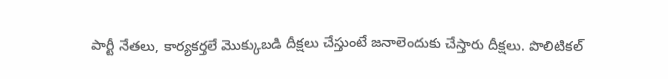పార్టీ నేతలు, కార్యకర్తలే మొక్కుబడి దీక్షలు చేస్తుంటే జనాలెందుకు చేస్తారు దీక్షలు. పొలిటికల్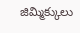జిమ్మిక్కులు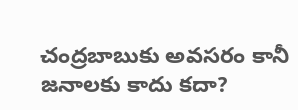చంద్రబాబుకు అవసరం కానీ జనాలకు కాదు కదా?